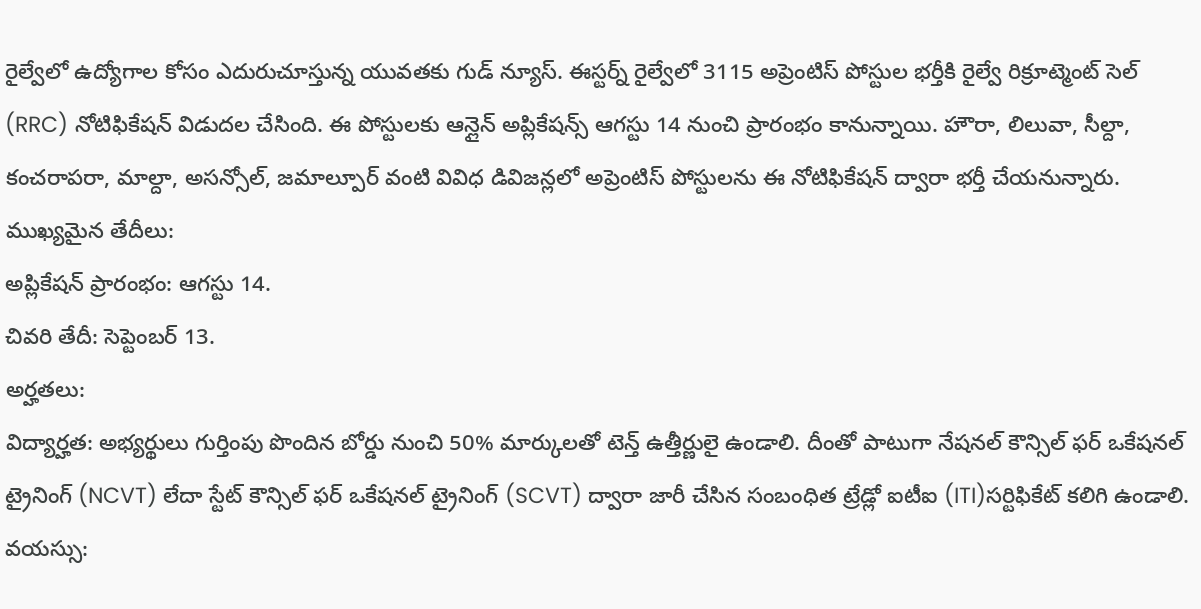రైల్వేలో ఉద్యోగాల కోసం ఎదురుచూస్తున్న యువతకు గుడ్ న్యూస్. ఈస్టర్న్ రైల్వేలో 3115 అప్రెంటిస్ పోస్టుల భర్తీకి రైల్వే రిక్రూట్మెంట్ సెల్ (RRC) నోటిఫికేషన్ విడుదల చేసింది. ఈ పోస్టులకు ఆన్లైన్ అప్లికేషన్స్ ఆగస్టు 14 నుంచి ప్రారంభం కానున్నాయి. హౌరా, లిలువా, సీల్దా, కంచరాపరా, మాల్దా, అసన్సోల్, జమాల్పూర్ వంటి వివిధ డివిజన్లలో అప్రెంటిస్ పోస్టులను ఈ నోటిఫికేషన్ ద్వారా భర్తీ చేయనున్నారు.
ముఖ్యమైన తేదీలు:
అప్లికేషన్ ప్రారంభం: ఆగస్టు 14.
చివరి తేదీ: సెప్టెంబర్ 13.
అర్హతలు:
విద్యార్హత: అభ్యర్థులు గుర్తింపు పొందిన బోర్డు నుంచి 50% మార్కులతో టెన్త్ ఉత్తీర్ణులై ఉండాలి. దీంతో పాటుగా నేషనల్ కౌన్సిల్ ఫర్ ఒకేషనల్ ట్రైనింగ్ (NCVT) లేదా స్టేట్ కౌన్సిల్ ఫర్ ఒకేషనల్ ట్రైనింగ్ (SCVT) ద్వారా జారీ చేసిన సంబంధిత ట్రేడ్లో ఐటీఐ (ITI)సర్టిఫికేట్ కలిగి ఉండాలి.
వయస్సు: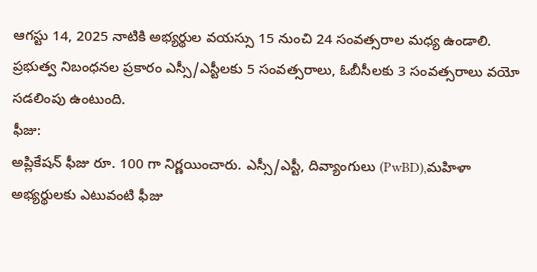ఆగస్టు 14, 2025 నాటికి అభ్యర్థుల వయస్సు 15 నుంచి 24 సంవత్సరాల మధ్య ఉండాలి. ప్రభుత్వ నిబంధనల ప్రకారం ఎస్సీ/ఎస్టీలకు 5 సంవత్సరాలు, ఓబీసీలకు 3 సంవత్సరాలు వయో సడలింపు ఉంటుంది.
ఫీజు:
అప్లికేషన్ ఫీజు రూ. 100 గా నిర్ణయించారు. ఎస్సీ/ఎస్టీ, దివ్యాంగులు (PwBD),మహిళా అభ్యర్థులకు ఎటువంటి ఫీజు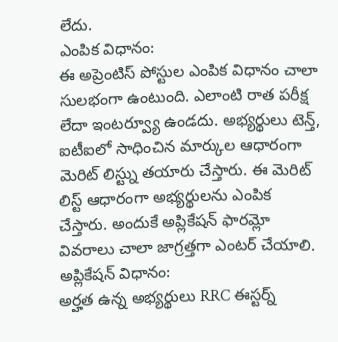లేదు.
ఎంపిక విధానం:
ఈ అప్రెంటిస్ పోస్టుల ఎంపిక విధానం చాలా సులభంగా ఉంటుంది. ఎలాంటి రాత పరీక్ష లేదా ఇంటర్వ్యూ ఉండదు. అభ్యర్థులు టెన్త్, ఐటీఐలో సాధించిన మార్కుల ఆధారంగా మెరిట్ లిస్ట్ను తయారు చేస్తారు. ఈ మెరిట్ లిస్ట్ ఆధారంగా అభ్యర్థులను ఎంపిక చేస్తారు. అందుకే అప్లికేషన్ ఫారమ్లో వివరాలు చాలా జాగ్రత్తగా ఎంటర్ చేయాలి.
అప్లికేషన్ విధానం:
అర్హత ఉన్న అభ్యర్థులు RRC ఈస్టర్న్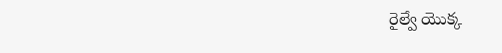రైల్వే యొక్క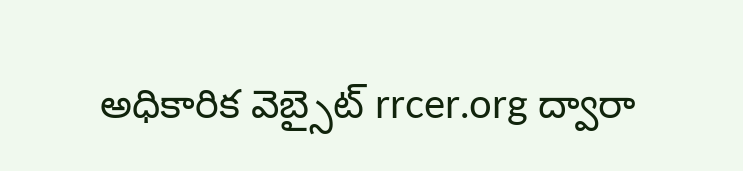అధికారిక వెబ్సైట్ rrcer.org ద్వారా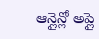ఆన్లైన్లో అప్లై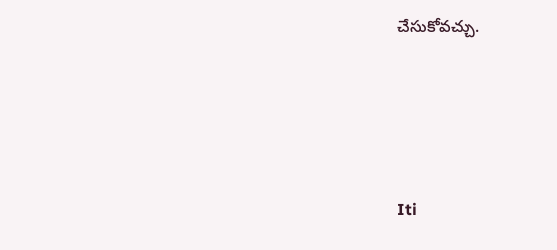చేసుకోవచ్చు.






Iti